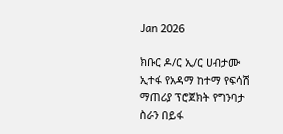Jan 2026

ክቡር ዶ/ር ኢ/ር ሀብታሙ ኢተፋ የአዳማ ከተማ የፍሳሽ ማጠሪያ ፕሮጀክት የግንባታ ስራን በይፋ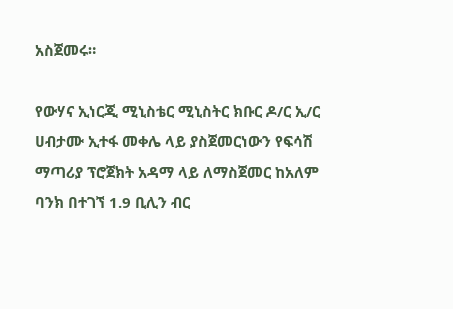አስጀመሩ።

የውሃና ኢነርጂ ሚኒስቴር ሚኒስትር ክቡር ዶ/ር ኢ/ር ሀብታሙ ኢተፋ መቀሌ ላይ ያስጀመርነውን የፍሳሽ ማጣሪያ ፕሮጀክት አዳማ ላይ ለማስጀመር ከአለም ባንክ በተገኘ 1.9 ቢሊን ብር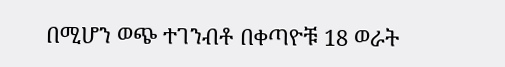በሚሆን ወጭ ተገንብቶ በቀጣዮቹ 18 ወራት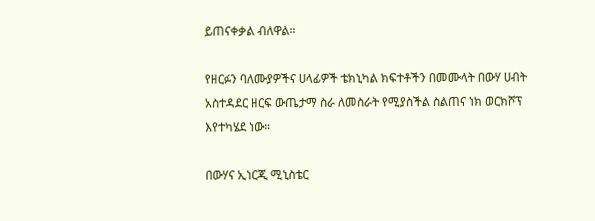ይጠናቀቃል ብለዋል።

የዘርፉን ባለሙያዎችና ሀላፊዎች ቴክኒካል ክፍተቶችን በመሙላት በውሃ ሀብት አስተዳደር ዘርፍ ውጤታማ ስራ ለመስራት የሚያስችል ስልጠና ነክ ወርክሾፕ እየተካሄደ ነው።

በውሃና ኢነርጂ ሚኒስቴር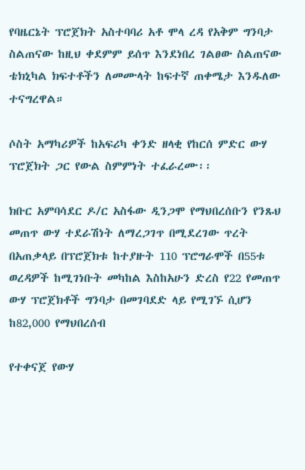የባዜርኔት ፕሮጀክት አስተባባሪ አቶ ሞላ ረዳ የአቅም ግንባታ ስልጠናው ከዚህ ቀደምም ይሰጥ እንደነበረ ገልፀው ስልጠናው ቴክኒካል ክፍተቶችን ለመሙላት ከፍተኛ ጠቀሜታ እንዱለው ተናግረዋል።

ሶስት አማካሪዎች ከአፍሪካ ቀንድ ዘላቂ የከርሰ ምድር ውሃ ፕሮጀክት ጋር የውል ስምምነት ተፈራረሙ፡፡

ክቡር አምባሳደር ዶ/ር አስፋው ዲንጋሞ የማህበረሰቡን የንጹህ መጠጥ ውሃ ተደራሽነት ለማረጋገጥ በሚደረገው ጥረት በአጠቃላይ በፕሮጀክቱ ከተያዙት 110 ፕሮግራሞች በ55ቱ ወረዳዎች ከሚገነቡት መካከል እስከአሁን ድረስ የ22 የመጠጥ ውሃ ፕሮጀክቶች ግንባታ በመገባደድ ላይ የሚገኙ ሲሆን ከ82,000 የማህበረሰብ

የተቀናጀ የውሃ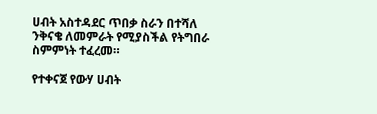ሀብት አስተዳደር ጥበቃ ስራን በተሻለ ንቅናቄ ለመምራት የሚያስችል የትግበራ ስምምነት ተፈረመ።

የተቀናጀ የውሃ ሀብት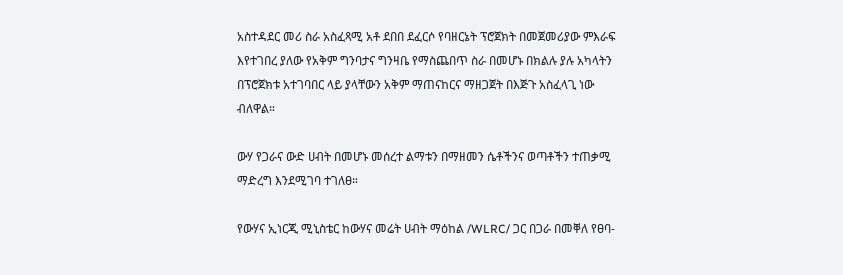አስተዳደር መሪ ስራ አስፈጻሚ አቶ ደበበ ደፈርሶ የባዘርኔት ፕሮጀክት በመጀመሪያው ምእራፍ እየተገበረ ያለው የአቅም ግንባታና ግንዛቤ የማስጨበጥ ስራ በመሆኑ በክልሉ ያሉ አካላትን በፕሮጀክቱ አተገባበር ላይ ያላቸውን አቅም ማጠናከርና ማዘጋጀት በእጅጉ አስፈላጊ ነው ብለዋል።

ውሃ የጋራና ውድ ሀብት በመሆኑ መሰረተ ልማቱን በማዘመን ሴቶችንና ወጣቶችን ተጠቃሚ ማድረግ እንደሚገባ ተገለፀ።

የውሃና ኢነርጂ ሚኒስቴር ከውሃና መሬት ሀብት ማዕከል /WLRC/ ጋር በጋራ በመቐለ የፀባ-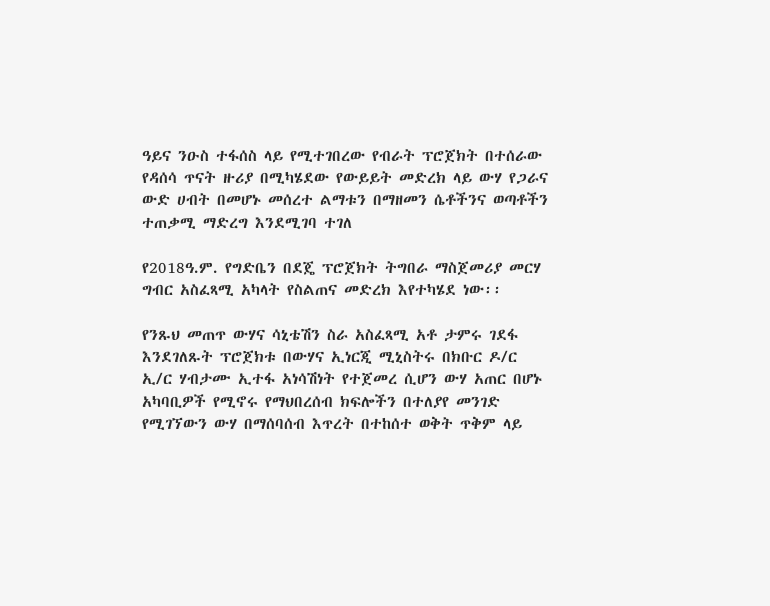ዓይና ንዑስ ተፋሰስ ላይ የሚተገበረው የብራት ፕሮጀክት በተሰራው የዳሰሳ ጥናት ዙሪያ በሚካሄደው የውይይት መድረክ ላይ ውሃ የጋራና ውድ ሀብት በመሆኑ መሰረተ ልማቱን በማዘመን ሴቶችንና ወጣቶችን ተጠቃሚ ማድረግ እንደሚገባ ተገለ

የ2018ዓ.ም. የግድቤን በደጄ ፕሮጀክት ትግበራ ማስጀመሪያ መርሃ ግብር አስፈጻሚ አካላት የስልጠና መድረክ እየተካሄደ ነው፡፡

የንጹህ መጠጥ ውሃና ሳኒቴሽን ስራ አስፈጻሚ አቶ ታምሩ ገደፋ እንደገለጹት ፕሮጀክቱ በውሃና ኢነርጂ ሚኒስትሩ በክቡር ዶ/ር ኢ/ር ሃብታሙ ኢተፋ አነሳሽነት የተጀመረ ሲሆን ውሃ አጠር በሆኑ አካባቢዎች የሚኖሩ የማህበረሰብ ክፍሎችን በተለያየ መንገድ የሚገኘውን ውሃ በማሰባሰብ እጥረት በተከሰተ ወቅት ጥቅም ላይ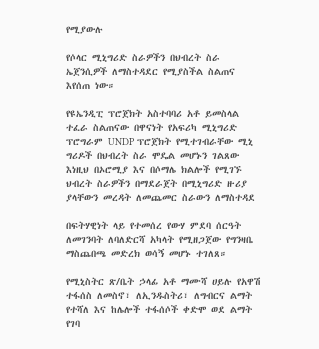የሚያውሉ

የሶላር ሚኒግሪድ ስራዎችን በህብረት ስራ ኤጀንሲዎች ለማስተዳደር የሚያስችል ስልጠና እየሰጠ ነው።

የዩኤንዲፒ ፕሮጀክት አስተባባሪ አቶ ይመስላል ተፈራ ስልጠናው በዋናነት የአፍሪካ ሚኒግሪድ ፕሮግራም UNDP ፕሮጀክት የሚተገብራቸው ሚኒ ግሪዶች በህብረት ስራ ሞዴል መሆኑን ገልጸው እነዚህ በኦሮሚያ እና በሶማሌ ክልሎች የሚገኙ ህብረት ስራዎችን በማደራጀት በሚኒግሪድ ዙሪያ ያላቸውን መረዳት ለመጨመር ስራውን ለማስተዳደ

በፍትሃዊነት ላይ የተመሰረ የውሃ ምደባ ሰርዓት ለመገንባት ለባለድርሻ አካላት የሚዘጋጀው የግንዛቤ ማስጨበጫ መድረክ ወሳኝ መሆኑ ተገለጸ።

የሚኒስትር ጽ/ቤት ኃላፊ አቶ ማሙሻ ሀይሉ የአዋሽ ተፋሰስ ለመስኖ፣ ለኢንዱስትሪ፣ ለግብርና ልማት የተሻለ እና ከሌሎች ተፋሰሶች ቀድሞ ወደ ልማት የገባ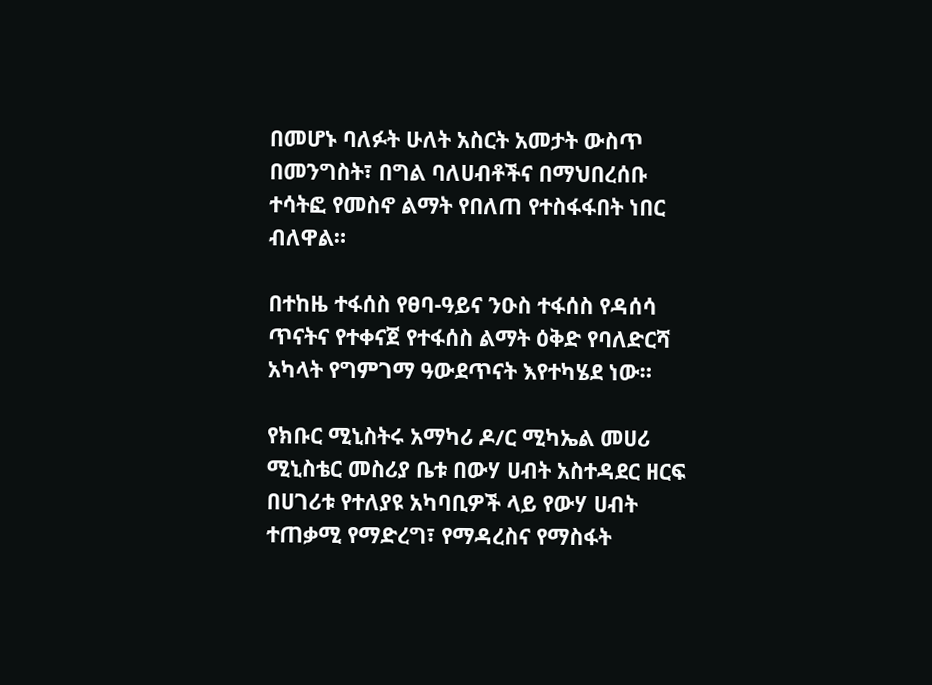በመሆኑ ባለፉት ሁለት አስርት አመታት ውስጥ በመንግስት፣ በግል ባለሀብቶችና በማህበረሰቡ ተሳትፎ የመስኖ ልማት የበለጠ የተስፋፋበት ነበር ብለዋል።

በተከዜ ተፋሰስ የፀባ-ዓይና ንዑስ ተፋሰስ የዳሰሳ ጥናትና የተቀናጀ የተፋሰስ ልማት ዕቅድ የባለድርሻ አካላት የግምገማ ዓውደጥናት እየተካሄደ ነው።

የክቡር ሚኒስትሩ አማካሪ ዶ/ር ሚካኤል መሀሪ ሚኒስቴር መስሪያ ቤቱ በውሃ ሀብት አስተዳደር ዘርፍ በሀገሪቱ የተለያዩ አካባቢዎች ላይ የውሃ ሀብት ተጠቃሚ የማድረግ፣ የማዳረስና የማስፋት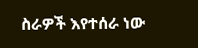ስራዎች እየተሰራ ነው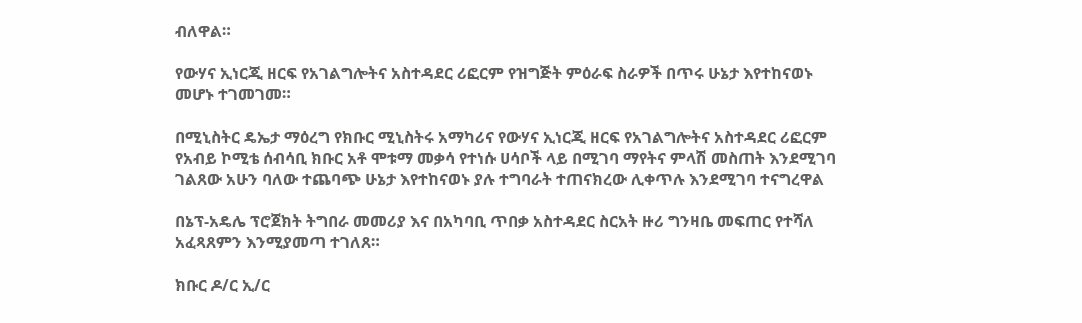ብለዋል።

የውሃና ኢነርጂ ዘርፍ የአገልግሎትና አስተዳደር ሪፎርም የዝግጅት ምዕራፍ ስራዎች በጥሩ ሁኔታ እየተከናወኑ መሆኑ ተገመገመ።

በሚኒስትር ዴኤታ ማዕረግ የክቡር ሚኒስትሩ አማካሪና የውሃና ኢነርጂ ዘርፍ የአገልግሎትና አስተዳደር ሪፎርም የአብይ ኮሚቴ ሰብሳቢ ክቡር አቶ ሞቱማ መቃሳ የተነሱ ሀሳቦች ላይ በሚገባ ማየትና ምላሽ መስጠት እንደሚገባ ገልጸው አሁን ባለው ተጨባጭ ሁኔታ እየተከናወኑ ያሉ ተግባራት ተጠናክረው ሊቀጥሉ እንደሚገባ ተናግረዋል

በኔፕ-አዴሌ ፕሮጀክት ትግበራ መመሪያ እና በአካባቢ ጥበቃ አስተዳደር ስርአት ዙሪ ግንዛቤ መፍጠር የተሻለ አፈጻጸምን እንሚያመጣ ተገለጸ።

ክቡር ዶ/ር ኢ/ር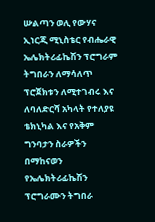ሡልጣን ወሊ የውሃና ኢነርጂ ሚኒስቴር የብሔራዊ ኤሌክትሪፊኬሽን ፕሮግራም ትግበራን ለማሳለጥ ፕሮጀክቱን ለሚተገብሩ እና ለባለድርሻ አካላት የተለያዩ ቴክኒካል እና የአቅም ግንባታን ስራዎችን በማከናወን የኤሌክትሪፊኬሽን ፕሮግራሙን ትግበራ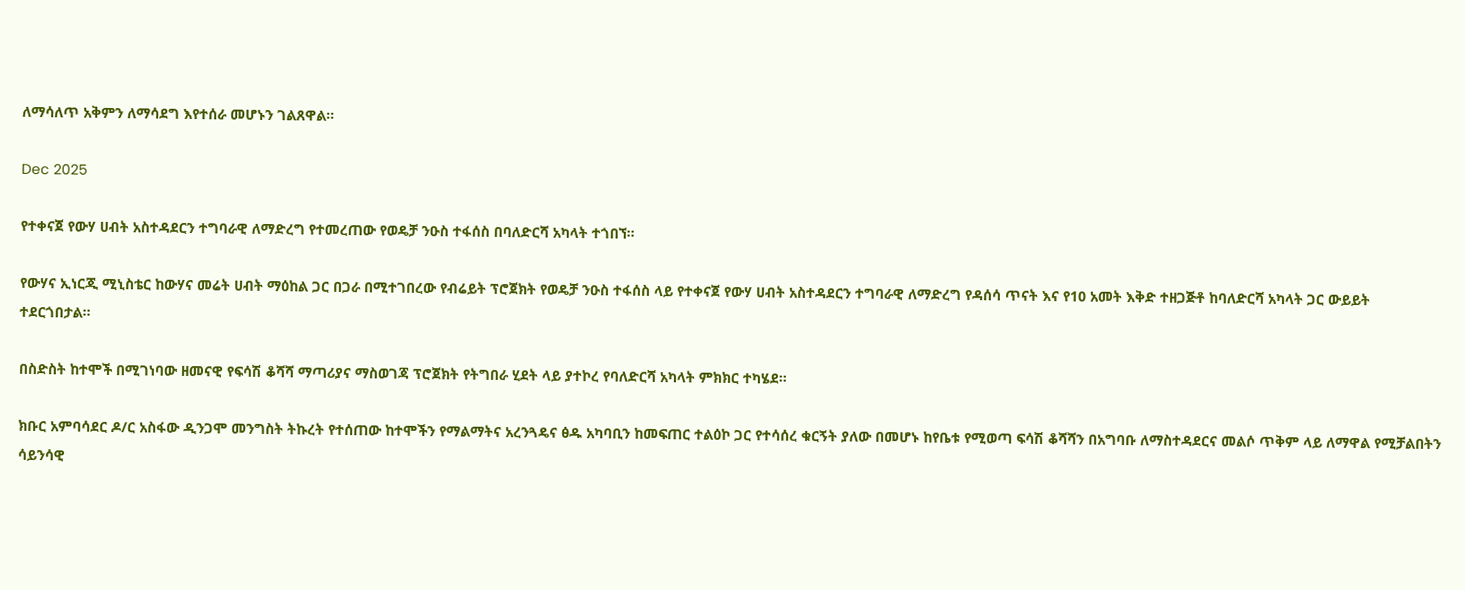ለማሳለጥ አቅምን ለማሳደግ እየተሰራ መሆኑን ገልጸዋል።

Dec 2025

የተቀናጀ የውሃ ሀብት አስተዳደርን ተግባራዊ ለማድረግ የተመረጠው የወዴቻ ንዑስ ተፋሰስ በባለድርሻ አካላት ተጎበኘ።

የውሃና ኢነርጂ ሚኒስቴር ከውሃና መሬት ሀብት ማዕከል ጋር በጋራ በሚተገበረው የብሬይት ፕሮጀክት የወዴቻ ንዑስ ተፋሰስ ላይ የተቀናጀ የውሃ ሀብት አስተዳደርን ተግባራዊ ለማድረግ የዳሰሳ ጥናት እና የ10 አመት እቅድ ተዘጋጅቶ ከባለድርሻ አካላት ጋር ውይይት ተደርጎበታል።

በስድስት ከተሞች በሚገነባው ዘመናዊ የፍሳሽ ቆሻሻ ማጣሪያና ማስወገጃ ፕሮጀክት የትግበራ ሂደት ላይ ያተኮረ የባለድርሻ አካላት ምክክር ተካሄደ፡፡

ክቡር አምባሳደር ዶ/ር አስፋው ዲንጋሞ መንግስት ትኩረት የተሰጠው ከተሞችን የማልማትና አረንጓዴና ፅዱ አካባቢን ከመፍጠር ተልዕኮ ጋር የተሳሰረ ቁርኝት ያለው በመሆኑ ከየቤቱ የሚወጣ ፍሳሽ ቆሻሻን በአግባቡ ለማስተዳደርና መልሶ ጥቅም ላይ ለማዋል የሚቻልበትን ሳይንሳዊ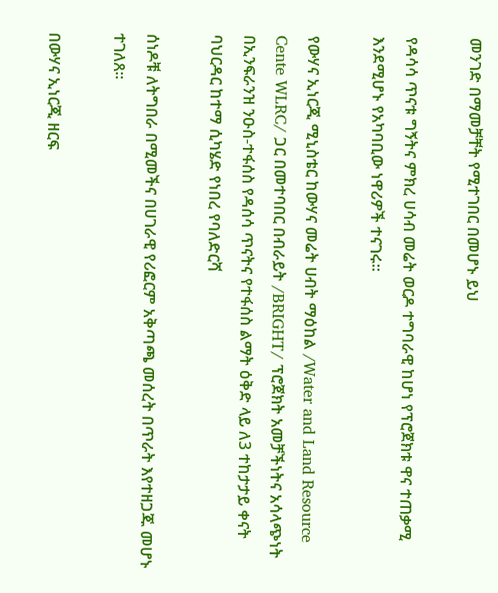መንገድ በማመቻቸት የሚተገበር በመሆኑ ይህ

የዳሳሳ ጥናቱ ግኝትና ምክረ ሀሳብ መሬት ወርዶ ተግባራዊ ከሆነ የፕሮጀክቱ ዋና ተጠቃሚ እንደሚሆኑ የአካባቢው ነዋሪዎች ተናገሩ።

የውሃና ኢነርጂ ሚኒስቴር ከውሃና መሬት ሀብት ማዕከል /Water and Land Resource Cente WLRC/ ጋር በመተባበር በብራይት /BRIGHT/ ፕሮጀክት አመቻችነትና አሳላጭነት በኢንፍራንዝ ንዑስ-ተፋሰስ የዳሰሳ ጥናትና የተፋሰስ ልማት ዕቅድ ላይ ለ3 ተከታታይ ቀናት ባህርዳር ከተማ ሲካሄድ የነበረ የባለድርሻ

ሰነዶቹ ለትግበራ በሚመችና በሀገራዊ የሪፎርም አቅጣጫ መሰረት በጥራት እየተዘጋጁ መሆኑ ተገለጸ።

በውሃና ኢነርጂ ዘርፍ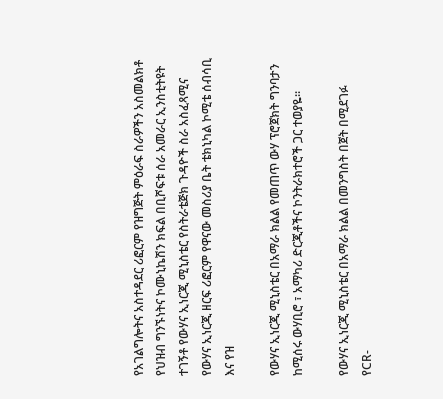የአገልግሎትና አስተዳደር ሪፎርም የዝግጅት ምዕራፍ ስራዎችን አስመልክቶ የህዝብ ግንኙነትና ኮሙኒኬሽን ክፍል በቢሾፍቱ ሰራ አመራር ኢንስቲትዩት ተገኝቶ የውሃና ኢነርጂ ሚኒስቴር የስትራቴጅክ ጉዳዮች ስራ አስፈጻሚና የውሃና ኢነርጂ ዘርፍ ሪፎርም የዋናው መስሪያ ቤት ቴክኒካል ኮሚቴ ሰብሳቢ እና የዝ

የውሃና ኢነርጂ ሚኒስቴር በአማራ ክልል የመጠጥ ውሃ ፕሮጀክት ግንባታን ከሚሰሩ ውሃቢሮ ፣ አማካሪ ድርጂቶችና ኮንትራክተሮች ጋር ተወያዬ፡፡

የውሃና ኢነርጂ ሚኒስቴር በአማራ ክልል በመንግስት በጀት በሚደገፉ የCR-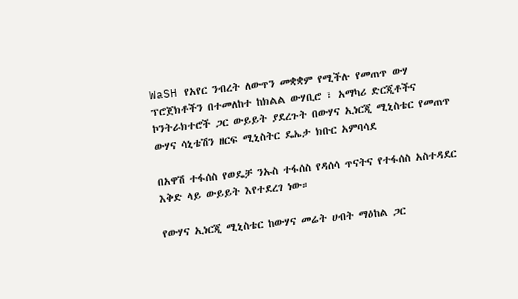WaSH የአየር ንብረት ለውጥን መቋቋም የሚችሉ የመጠጥ ውሃ ፕሮጀክቶችን በተመለከተ ከክልል ውሃቢሮ ፣ አማካሪ ድርጂቶችና ኮንትራክተሮች ጋር ውይይት ያደረጉት በውሃና ኢነርጂ ሚኒስቴር የመጠጥ ውሃና ሳኒቴሽን ዘርፍ ሚኒስትር ዴኤታ ክቡር አምባሳደ

በአዋሽ ተፋሰስ የወዴቻ ንኡስ ተፋሰስ የዳሰሳ ጥናትና የተፋሰስ አስተዳደር እቅድ ላይ ውይይት እየተደረገ ነው።

የውሃና ኢነርጂ ሚኒስቴር ከውሃና መሬት ሀብት ማዕከል ጋር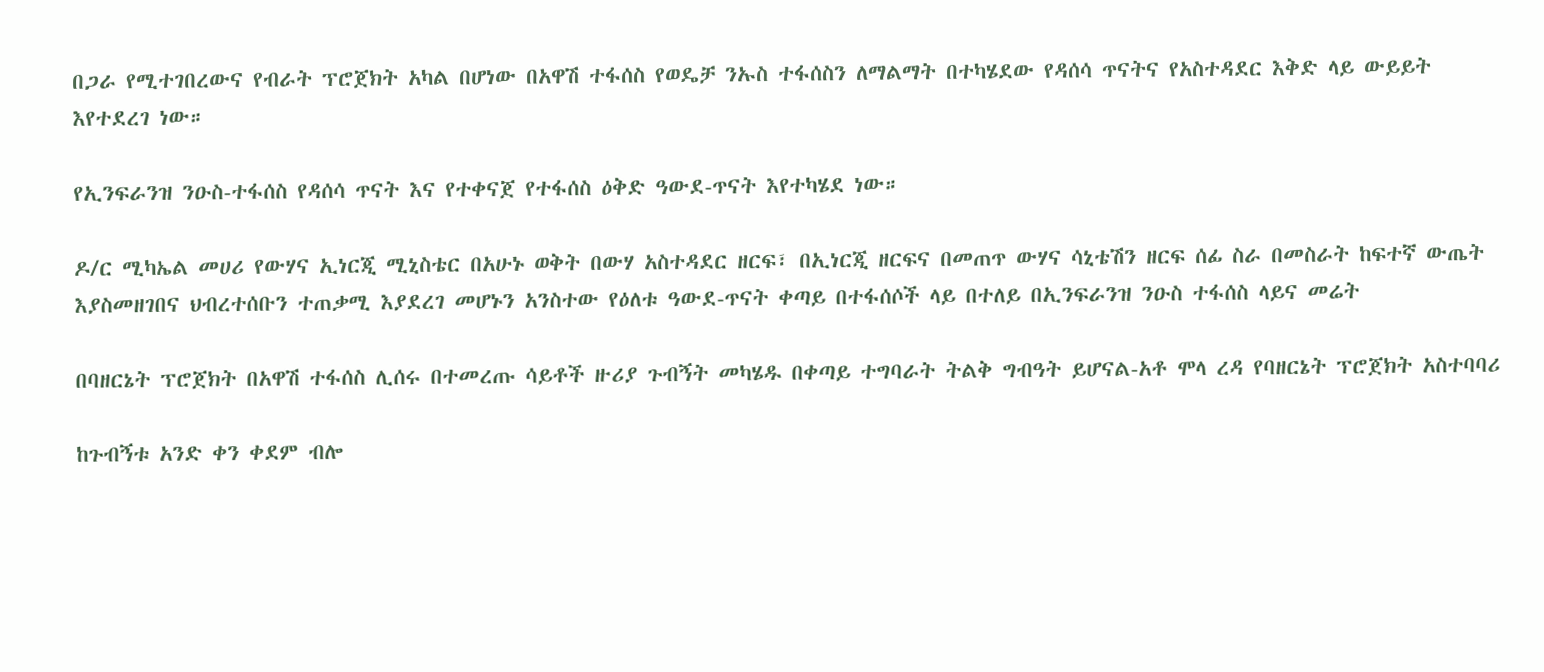በጋራ የሚተገበረውና የብራት ፕሮጀክት አካል በሆነው በአዋሽ ተፋሰስ የወዴቻ ንኡስ ተፋሰስን ለማልማት በተካሄደው የዳሰሳ ጥናትና የአስተዳደር እቅድ ላይ ውይይት እየተደረገ ነው።

የኢንፍራንዝ ንዑስ-ተፋሰስ የዳሰሳ ጥናት እና የተቀናጀ የተፋሰስ ዕቅድ ዓውደ-ጥናት እየተካሄደ ነው።

ዶ/ር ሚካኤል መሀሪ የውሃና ኢነርጂ ሚኒስቴር በአሁኑ ወቅት በውሃ አስተዳደር ዘርፍ፣ በኢነርጂ ዘርፍና በመጠጥ ውሃና ሳኒቴሽን ዘርፍ ሰፊ ስራ በመስራት ከፍተኛ ውጤት እያስመዘገበና ህብረተሰቡን ተጠቃሚ እያደረገ መሆኑን አንስተው የዕለቱ ዓውደ-ጥናት ቀጣይ በተፋሰሶች ላይ በተለይ በኢንፍራንዝ ንዑስ ተፋሰስ ላይና መሬት

በባዘርኔት ፕሮጀክት በአዋሽ ተፋሰስ ሊሰሩ በተመረጡ ሳይቶች ዙሪያ ጉብኝት መካሄዱ በቀጣይ ተግባራት ትልቅ ግብዓት ይሆናል-አቶ ሞላ ረዳ የባዘርኔት ፕሮጀክት አስተባባሪ

ከጉብኝቱ አንድ ቀን ቀደም ብሎ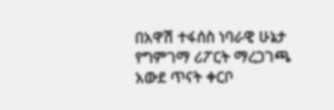በአዋሽ ተፋሰስ ነባራዊ ሁኔታ የግምገማ ሪፖርት ማረጋገጫ አውደ ጥናት ቀርቦ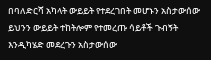በባለድርሻ አካላት ውይይት የተደረገበት መሆኑን አስታውሰው ይህንን ውይይት ተከትሎም የተመረጡ ሳይቶች ጉብኝት እንዲካሄድ መደረጉን አስታውሰው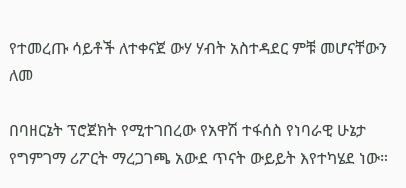የተመረጡ ሳይቶች ለተቀናጀ ውሃ ሃብት አስተዳደር ምቹ መሆናቸውን ለመ

በባዘርኔት ፕሮጀክት የሚተገበረው የአዋሽ ተፋሰስ የነባራዊ ሁኔታ የግምገማ ሪፖርት ማረጋገጫ አውደ ጥናት ውይይት እየተካሄደ ነው።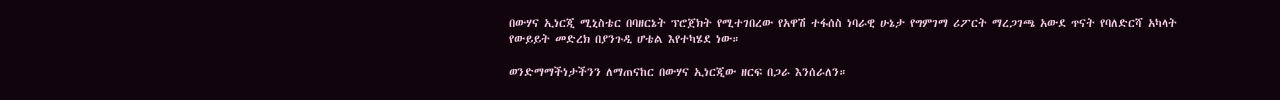በውሃና ኢነርጂ ሚኒስቴር በባዘርኔት ፕሮጀክት የሚተገበረው የአዋሽ ተፋሰስ ነባራዊ ሁኔታ የግምገማ ሪፖርት ማረጋገጫ አውደ ጥናት የባለድርሻ አካላት የውይይት መድረክ በያንጉዲ ሆቴል እየተካሄደ ነው።

ወንድማማችነታችንን ለማጠናከር በውሃና ኢነርጂው ዘርፍ በጋራ እንሰራለን።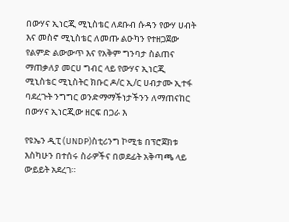በውሃና ኢነርጂ ሚኒስቴር ለደቡብ ሱዳን የውሃ ሀብት እና መስኖ ሚኒስቴር ለመጡ ልዑካን የተዘጋጀው የልምድ ልውውጥ እና የአቅም ግንባታ ስልጠና ማጠቃለያ መርሀ ግብር ላይ የውሃና ኢነርጂ ሚኒስቴር ሚኒስትር ክቡር ዶ/ር ኢ/ር ሀብታሙ ኢተፋ ባደረጉት ንግግር ወንድማማችነታችንን ለማጠናከር በውሃና ኢነርጂው ዘርፍ በጋራ እ

የዩኤን ዲፒ (UNDP)ስቲሪንግ ኮሚቴ በፕሮጀክቱ እስካሁን በተሰሩ ስራዎችና በወደፊት አቅጣጫ ላይ ውይይት አደረገ።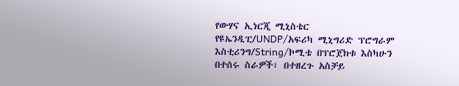የውሃና ኢነርጂ ሚኒስቴር የዩኤንዲፒ/UNDP/አፍሪካ ሚኒግሪድ ፕሮግራም እስቲሪንግ/String/ኮሚቴ በፕሮጀክቱ እስካሁን በተሰሩ ስራዎች፣ በተዘረጉ አስቻይ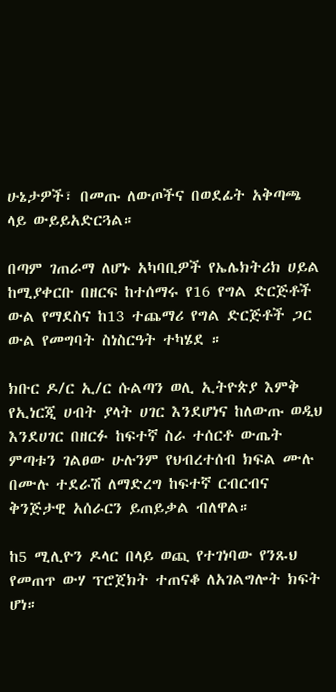ሁኔታዎች፣ በመጡ ለውጦችና በወደፊት አቅጣጫ ላይ ውይይአድርጓል።

በጣም ገጠራማ ለሆኑ አካባቢዎች የኤሌክትሪክ ሀይል ከሚያቀርቡ በዘርፍ ከተሰማሩ የ16 የግል ድርጅቶች ውል የማደስና ከ13 ተጨማሪ የግል ድርጅቶች ጋር ውል የመግባት ስነስርዓት ተካሄደ ።

ክቡር ዶ/ር ኢ/ር ሱልጣን ወሊ ኢትዮጵያ እምቅ የኢነርጂ ሀብት ያላት ሀገር እንደሆነና ከለውጡ ወዲህ እንደሀገር በዘርፉ ከፍተኛ ስራ ተሰርቶ ውጤት ምጣቱን ገልፀው ሁሉንም የህብረተሰብ ክፍል ሙሉ በሙሉ ተደራሽ ለማድረግ ከፍተኛ ርብርብና ቅንጅታዊ አሰራርን ይጠይቃል ብለዋል።

ከ5 ሚሊዮን ዶላር በላይ ወጪ የተገነባው የንጹህ የመጠጥ ውሃ ፕሮጀክት ተጠናቆ ለአገልግሎት ክፍት ሆነ።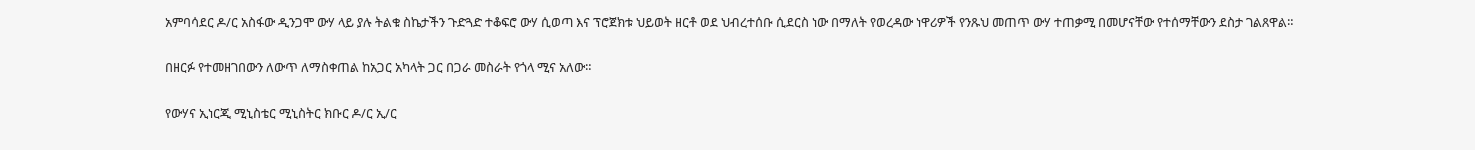አምባሳደር ዶ/ር አስፋው ዲንጋሞ ውሃ ላይ ያሉ ትልቁ ስኬታችን ጉድጓድ ተቆፍሮ ውሃ ሲወጣ እና ፕሮጀክቱ ህይወት ዘርቶ ወደ ህብረተሰቡ ሲደርስ ነው በማለት የወረዳው ነዋሪዎች የንጹህ መጠጥ ውሃ ተጠቃሚ በመሆናቸው የተሰማቸውን ደስታ ገልጸዋል።

በዘርፉ የተመዘገበውን ለውጥ ለማስቀጠል ከአጋር አካላት ጋር በጋራ መስራት የጎላ ሚና አለው።

የውሃና ኢነርጂ ሚኒስቴር ሚኒስትር ክቡር ዶ/ር ኢ/ር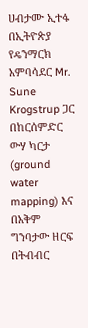ሀብታሙ ኢተፋ በኢትዮጵያ የዴንማርክ አምባሳደር Mr. Sune Krogstrup ጋር በከርሰምድር ውሃ ካርታ (ground water mapping) እና በአቅም ግንባታው ዘርፍ በትብብር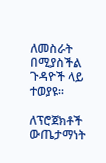ለመስራት በሚያስችል ጉዳዮች ላይ ተወያዩ።

ለፕሮጀክቶች ውጤታማነት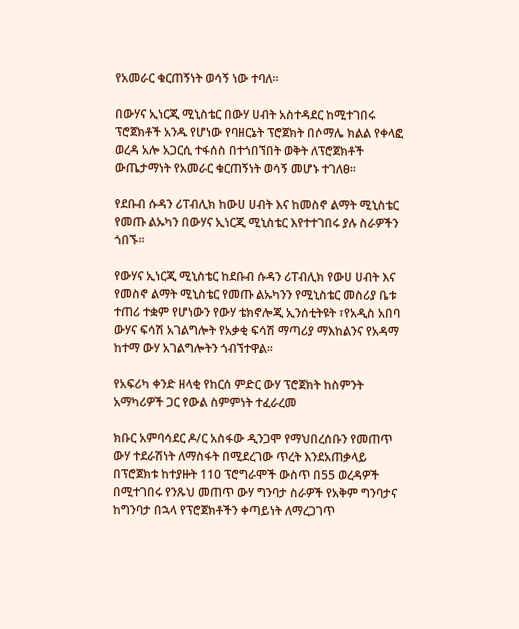የአመራር ቁርጠኝነት ወሳኝ ነው ተባለ።

በውሃና ኢነርጂ ሚኒስቴር በውሃ ሀብት አስተዳደር ከሚተገበሩ ፕሮጀክቶች አንዱ የሆነው የባዘርኔት ፕሮጀክት በሶማሌ ክልል የቀላፎ ወረዳ አሎ አጋርሲ ተፋሰስ በተጎበኘበት ወቅት ለፕሮጀክቶች ውጤታማነት የአመራር ቁርጠኝነት ወሳኝ መሆኑ ተገለፀ።

የደቡብ ሱዳን ሪፐብሊክ ከውሀ ሀብት እና ከመስኖ ልማት ሚኒስቴር የመጡ ልኡካን በውሃና ኢነርጂ ሚኒስቴር እየተተገበሩ ያሉ ስራዎችን ጎበኙ።

የውሃና ኢነርጂ ሚኒስቴር ከደቡብ ሱዳን ሪፐብሊክ የውሀ ሀብት እና የመስኖ ልማት ሚኒስቴር የመጡ ልኡካንን የሚኒስቴር መስሪያ ቤቱ ተጠሪ ተቋም የሆነውን የውሃ ቴክኖሎጂ ኢንሰቲትዩት ፣የአዲስ አበባ ውሃና ፍሳሽ አገልግሎት የአቃቂ ፍሳሽ ማጣሪያ ማእከልንና የአዳማ ከተማ ውሃ አገልግሎትን ጎብኘተዋል።

የአፍሪካ ቀንድ ዘላቂ የከርሰ ምድር ውሃ ፕሮጀክት ከስምንት አማካሪዎች ጋር የውል ስምምነት ተፈራረመ

ክቡር አምባሳደር ዶ/ር አስፋው ዲንጋሞ የማህበረሰቡን የመጠጥ ውሃ ተደራሽነት ለማስፋት በሚደረገው ጥረት እንደአጠቃላይ በፕሮጀክቱ ከተያዙት 110 ፕሮግራሞች ውስጥ በ55 ወረዳዎች በሚተገበሩ የንጹህ መጠጥ ውሃ ግንባታ ስራዎች የአቅም ግንባታና ከግንባታ በኋላ የፕሮጀክቶችን ቀጣይነት ለማረጋገጥ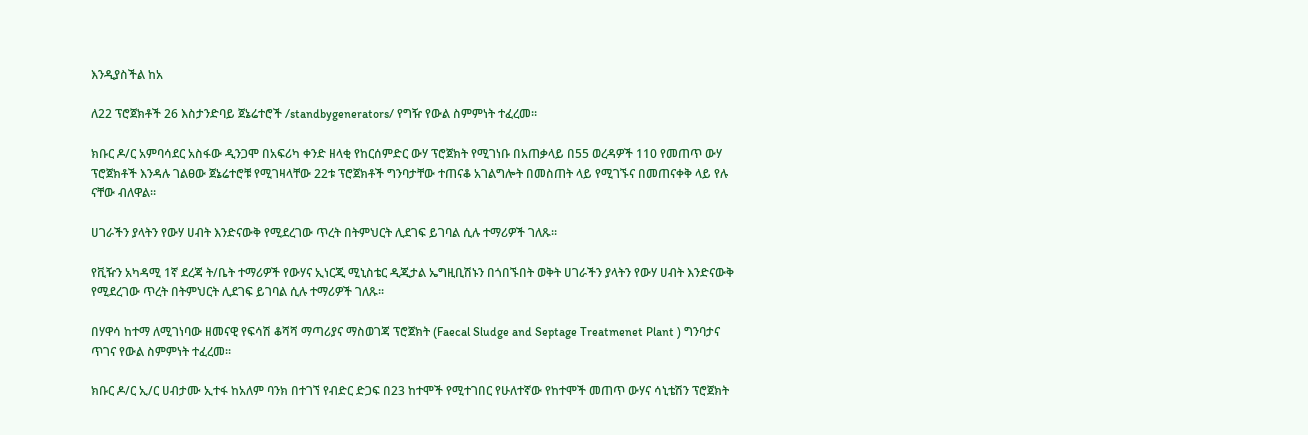እንዲያስችል ከአ

ለ22 ፕሮጀክቶች 26 እስታንድባይ ጀኔሬተሮች /standbygenerators/ የግዥ የውል ስምምነት ተፈረመ።

ክቡር ዶ/ር አምባሳደር አስፋው ዲንጋሞ በአፍሪካ ቀንድ ዘላቂ የከርሰምድር ውሃ ፕሮጀክት የሚገነቡ በአጠቃላይ በ55 ወረዳዎች 110 የመጠጥ ውሃ ፕሮጀክቶች እንዳሉ ገልፀው ጀኔሬተሮቹ የሚገዛላቸው 22ቱ ፕሮጀክቶች ግንባታቸው ተጠናቆ አገልግሎት በመስጠት ላይ የሚገኙና በመጠናቀቅ ላይ የሉ ናቸው ብለዋል።

ሀገራችን ያላትን የውሃ ሀብት እንድናውቅ የሚደረገው ጥረት በትምህርት ሊደገፍ ይገባል ሲሉ ተማሪዎች ገለጹ፡፡

የቪዥን አካዳሚ 1ኛ ደረጃ ት/ቤት ተማሪዎች የውሃና ኢነርጂ ሚኒስቴር ዲጂታል ኤግዚቢሽኑን በጎበኙበት ወቅት ሀገራችን ያላትን የውሃ ሀብት እንድናውቅ የሚደረገው ጥረት በትምህርት ሊደገፍ ይገባል ሲሉ ተማሪዎች ገለጹ፡፡

በሃዋሳ ከተማ ለሚገነባው ዘመናዊ የፍሳሽ ቆሻሻ ማጣሪያና ማስወገጃ ፕሮጀክት (Faecal Sludge and Septage Treatmenet Plant ) ግንባታና ጥገና የውል ስምምነት ተፈረመ፡፡

ክቡር ዶ/ር ኢ/ር ሀብታሙ ኢተፋ ከአለም ባንክ በተገኘ የብድር ድጋፍ በ23 ከተሞች የሚተገበር የሁለተኛው የከተሞች መጠጥ ውሃና ሳኒቴሽን ፕሮጀክት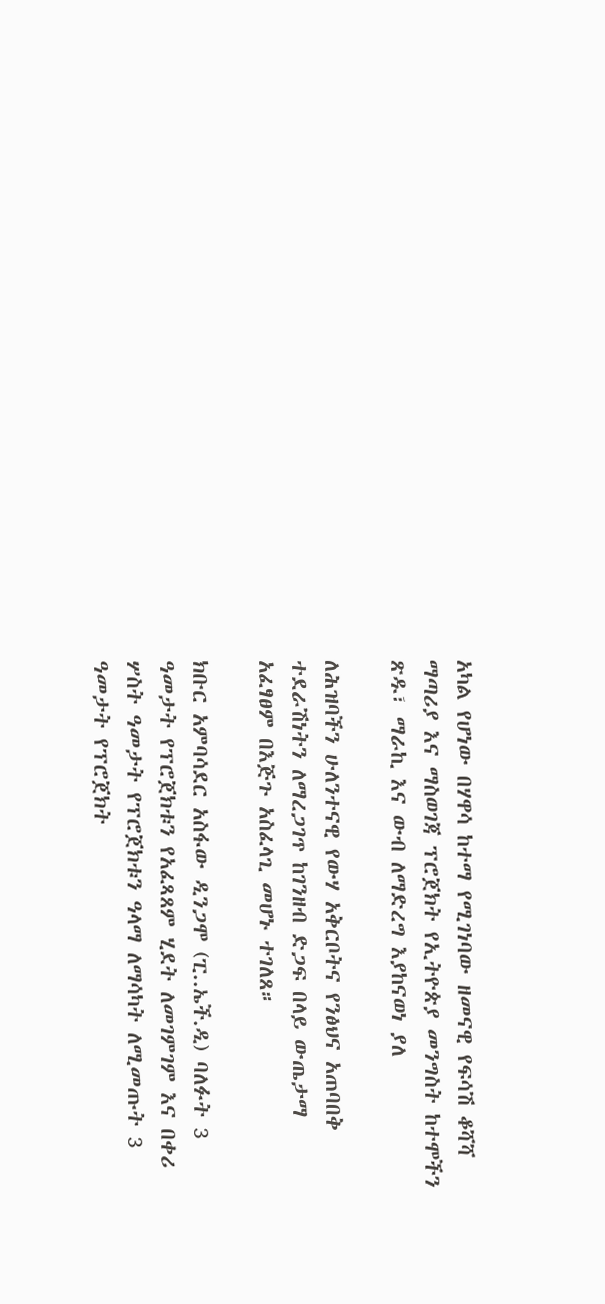አካል የሆነው በሃዋሳ ከተማ የሚገነባው ዘመናዊ የፍሳሽ ቆሻሻ ማጣሪያ እና ማስወገጃ ፕሮጀክት የኢትዮጵያ መንግስት ከተሞችን ጽዱ፣ ማራኪ እና ውብ ለማድረግ እያከናወነ ያለ

ለሕዝባችን ሁለንተናዊ የውሃ አቅርቦትና የንፅህና አጠባበቅ ተደራሽነትን ለማረጋገጥ ከገንዘብ ድጋፍ በላይ ውጤታማ አፈፃፀም በእጅጉ አስፈላጊ መሆኑ ተገለጸ።

ክቡር አምባሳደር አስፋው ዲንጋሞ (ፒ..ኤች.ዲ) ባለፉት 3 ዓመታት የፕሮጀክቱን የአፈጻጸም ሂደት ለመገምገም እና በቀሪ ሦስት ዓመታት የፕሮጀክቱን ዓላማ ለማሳካት ለሚመጡት 3 ዓመታት የፕሮጀክት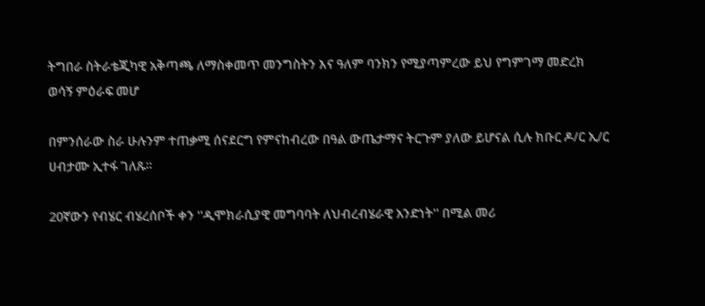ትግበራ ስትራቴጂካዊ አቅጣጫ ለማስቀመጥ መንግስትን እና ዓለም ባንክን የሚያጣምረው ይህ የግምገማ መድረክ ወሳኝ ምዕራፍ መሆ

በምንሰራው ስራ ሁሉንም ተጠቃሚ ሰናደርግ የምናከብረው በዓል ውጤታማና ትርጉም ያለው ይሆናል ሲሉ ክቡር ዶ/ር ኢ/ር ሀብታሙ ኢተፋ ገለጹ።

20ኛውን የብሄር ብሄረሰቦች ቀን ''ዲሞክራሲያዊ መግባባት ለህብረብሄራዊ አንድነት'' በሚል መሪ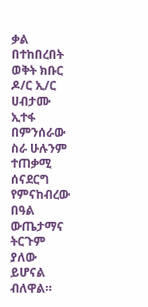ቃል በተከበረበት ወቅት ክቡር ዶ/ር ኢ/ር ሀብታሙ ኢተፋ በምንሰራው ስራ ሁሉንም ተጠቃሚ ሰናደርግ የምናከብረው በዓል ውጤታማና ትርጉም ያለው ይሆናል ብለዋል።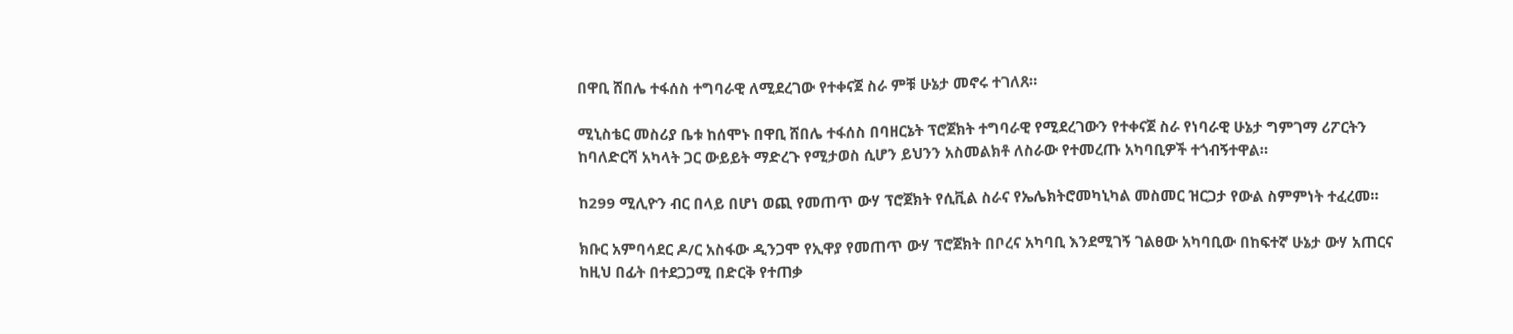በዋቢ ሸበሌ ተፋሰስ ተግባራዊ ለሚደረገው የተቀናጀ ስራ ምቹ ሁኔታ መኖሩ ተገለጸ።

ሚኒስቴር መስሪያ ቤቱ ከሰሞኑ በዋቢ ሸበሌ ተፋሰስ በባዘርኔት ፕሮጀክት ተግባራዊ የሚደረገውን የተቀናጀ ስራ የነባራዊ ሁኔታ ግምገማ ሪፖርትን ከባለድርሻ አካላት ጋር ውይይት ማድረጉ የሚታወስ ሲሆን ይህንን አስመልክቶ ለስራው የተመረጡ አካባቢዎች ተጎብኝተዋል።

ከ299 ሚሊዮን ብር በላይ በሆነ ወጪ የመጠጥ ውሃ ፕሮጀክት የሲቪል ስራና የኤሌክትሮመካኒካል መስመር ዝርጋታ የውል ስምምነት ተፈረመ።

ክቡር አምባሳደር ዶ/ር አስፋው ዲንጋሞ የኢዋያ የመጠጥ ውሃ ፕሮጀክት በቦረና አካባቢ እንደሚገኝ ገልፀው አካባቢው በከፍተኛ ሁኔታ ውሃ አጠርና ከዚህ በፊት በተደጋጋሚ በድርቅ የተጠቃ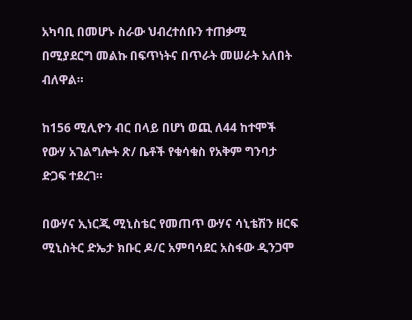አካባቢ በመሆኑ ስራው ህብረተሰቡን ተጠቃሚ በሚያደርግ መልኩ በፍጥነትና በጥራት መሠራት አለበት ብለዋል።

ከ156 ሚሊዮን ብር በላይ በሆነ ወጪ ለ44 ከተሞች የውሃ አገልግሎት ጽ/ ቤቶች የቁሳቁስ የአቅም ግንባታ ድጋፍ ተደረገ።

በውሃና ኢነርጂ ሚኒስቴር የመጠጥ ውሃና ሳኒቴሽን ዘርፍ ሚኒስትር ድኤታ ክቡር ዶ/ር አምባሳደር አስፋው ዲንጋሞ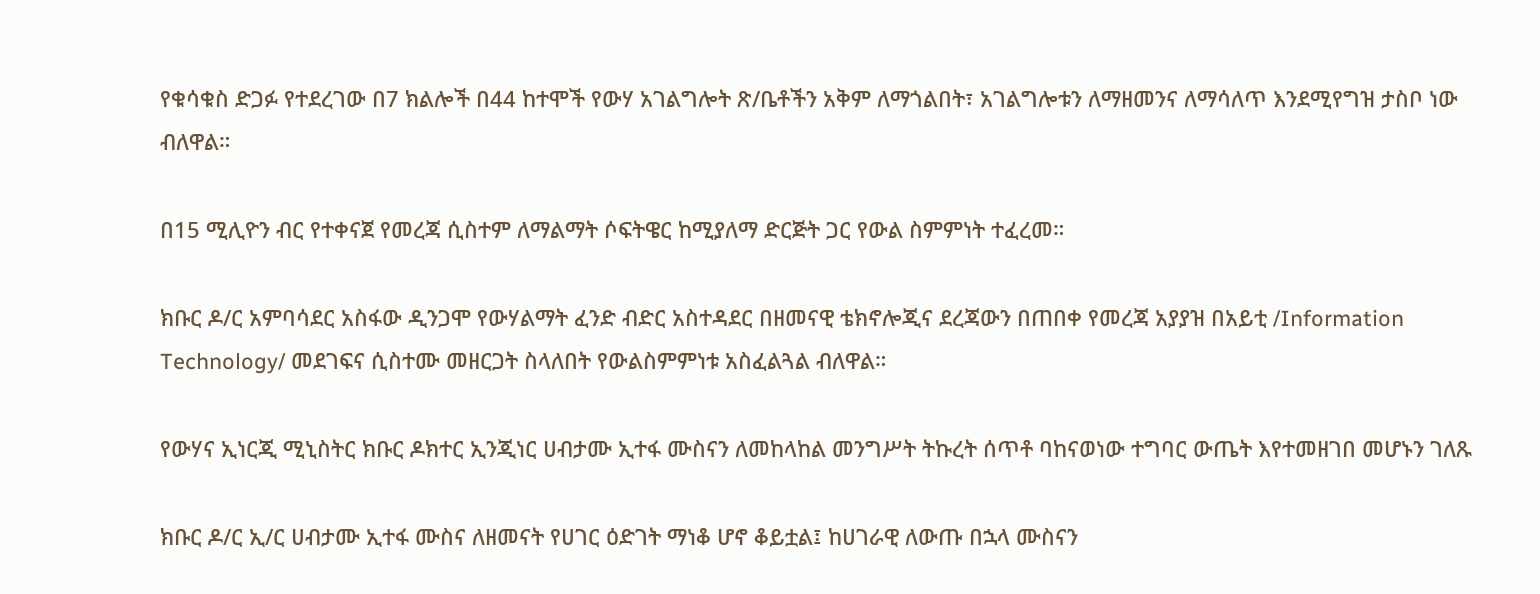የቁሳቁስ ድጋፉ የተደረገው በ7 ክልሎች በ44 ከተሞች የውሃ አገልግሎት ጽ/ቤቶችን አቅም ለማጎልበት፣ አገልግሎቱን ለማዘመንና ለማሳለጥ እንደሚየግዝ ታስቦ ነው ብለዋል።

በ15 ሚሊዮን ብር የተቀናጀ የመረጃ ሲስተም ለማልማት ሶፍትዌር ከሚያለማ ድርጅት ጋር የውል ስምምነት ተፈረመ።

ክቡር ዶ/ር አምባሳደር አስፋው ዲንጋሞ የውሃልማት ፈንድ ብድር አስተዳደር በዘመናዊ ቴክኖሎጂና ደረጃውን በጠበቀ የመረጃ አያያዝ በአይቲ /Information Technology/ መደገፍና ሲስተሙ መዘርጋት ስላለበት የውልስምምነቱ አስፈልጓል ብለዋል።

የውሃና ኢነርጂ ሚኒስትር ክቡር ዶክተር ኢንጂነር ሀብታሙ ኢተፋ ሙስናን ለመከላከል መንግሥት ትኩረት ሰጥቶ ባከናወነው ተግባር ውጤት እየተመዘገበ መሆኑን ገለጹ

ክቡር ዶ/ር ኢ/ር ሀብታሙ ኢተፋ ሙስና ለዘመናት የሀገር ዕድገት ማነቆ ሆኖ ቆይቷል፤ ከሀገራዊ ለውጡ በኋላ ሙስናን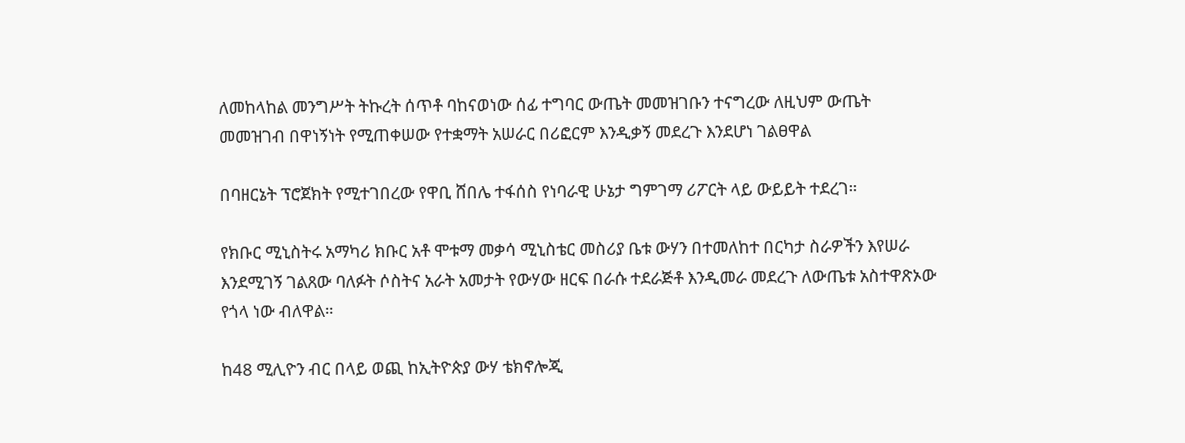ለመከላከል መንግሥት ትኩረት ሰጥቶ ባከናወነው ሰፊ ተግባር ውጤት መመዝገቡን ተናግረው ለዚህም ውጤት መመዝገብ በዋነኝነት የሚጠቀሠው የተቋማት አሠራር በሪፎርም እንዲቃኝ መደረጉ እንደሆነ ገልፀዋል

በባዘርኔት ፕሮጀክት የሚተገበረው የዋቢ ሸበሌ ተፋሰስ የነባራዊ ሁኔታ ግምገማ ሪፖርት ላይ ውይይት ተደረገ።

የክቡር ሚኒስትሩ አማካሪ ክቡር አቶ ሞቱማ መቃሳ ሚኒስቴር መስሪያ ቤቱ ውሃን በተመለከተ በርካታ ስራዎችን እየሠራ እንደሚገኝ ገልጸው ባለፉት ሶስትና አራት አመታት የውሃው ዘርፍ በራሱ ተደራጅቶ እንዲመራ መደረጉ ለውጤቱ አስተዋጽኦው የጎላ ነው ብለዋል።

ከ48 ሚሊዮን ብር በላይ ወጪ ከኢትዮጵያ ውሃ ቴክኖሎጂ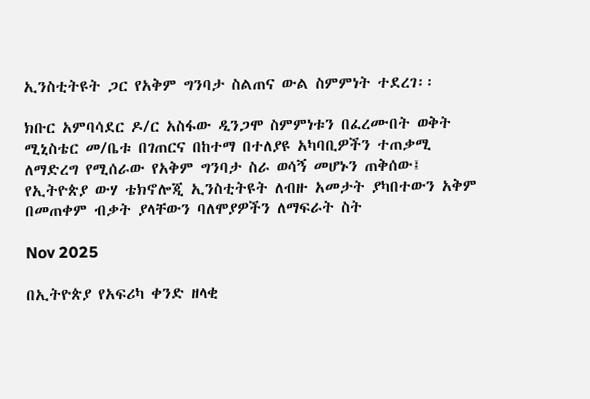ኢንስቲትዩት ጋር የአቅም ግንባታ ስልጠና ውል ስምምነት ተደረገ፡፡

ክቡር አምባሳደር ዶ/ር አስፋው ዲንጋሞ ስምምነቱን በፈረሙበት ወቅት ሚኒስቴር መ/ቤቱ በገጠርና በከተማ በተለያዩ አካባቢዎችን ተጠቃሚ ለማድረግ የሚሰራው የአቅም ግንባታ ስራ ወሳኝ መሆኑን ጠቅሰው፤ የኢትዮጵያ ውሃ ቴክኖሎጂ ኢንስቲትዩት ለብዙ አመታት ያካበተውን አቅም በመጠቀም ብቃት ያላቸውን ባለሞያዎችን ለማፍራት ስት

Nov 2025

በኢትዮጵያ የአፍሪካ ቀንድ ዘላቂ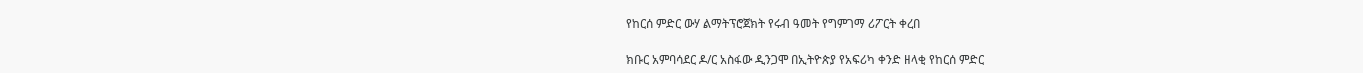የከርሰ ምድር ውሃ ልማትፕሮጀክት የሩብ ዓመት የግምገማ ሪፖርት ቀረበ

ክቡር አምባሳደር ዶ/ር አስፋው ዲንጋሞ በኢትዮጵያ የአፍሪካ ቀንድ ዘላቂ የከርሰ ምድር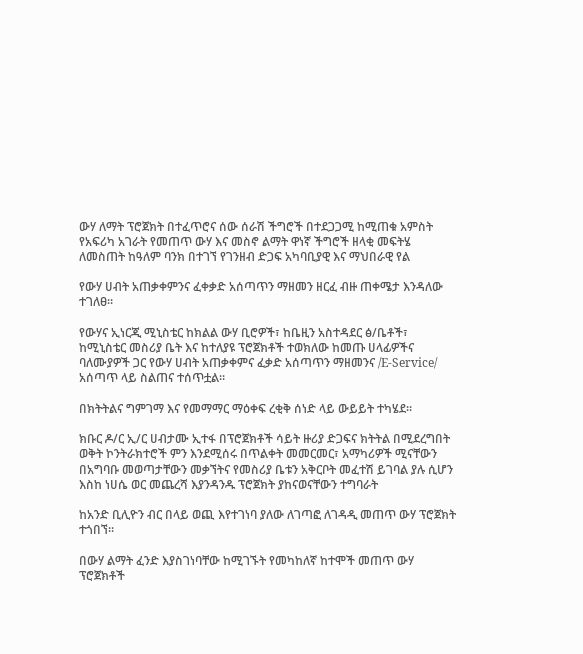ውሃ ለማት ፕሮጀክት በተፈጥሮና ሰው ሰራሽ ችግሮች በተደጋጋሚ ከሚጠቁ አምስት የአፍሪካ አገራት የመጠጥ ውሃ እና መስኖ ልማት ዋነኛ ችግሮች ዘላቂ መፍትሄ ለመስጠት ከዓለም ባንክ በተገኘ የገንዘብ ድጋፍ አካባቢያዊ እና ማህበራዊ የል

የውሃ ሀብት አጠቃቀምንና ፈቀቃድ አሰጣጥን ማዘመን ዘርፈ ብዙ ጠቀሜታ እንዳለው ተገለፀ።

የውሃና ኢነርጂ ሚኒስቴር ከክልል ውሃ ቢሮዎች፣ ከቤዚን አስተዳደር ፅ/ቤቶች፣ ከሚኒስቴር መስሪያ ቤት እና ከተለያዩ ፕሮጀክቶች ተወክለው ከመጡ ሀላፊዎችና ባለሙያዎች ጋር የውሃ ሀብት አጠቃቀምና ፈቃድ አሰጣጥን ማዘመንና /E-Service/ አሰጣጥ ላይ ስልጠና ተሰጥቷል።

በክትትልና ግምገማ እና የመማማር ማዕቀፍ ረቂቅ ሰነድ ላይ ውይይት ተካሄደ።

ክቡር ዶ/ር ኢ/ር ሀብታሙ ኢተፋ በፕሮጀክቶች ሳይት ዙሪያ ድጋፍና ክትትል በሚደረግበት ወቅት ኮንትራክተሮች ምን እንደሚሰሩ በጥልቀት መመርመር፣ አማካሪዎች ሚናቸውን በአግባቡ መወጣታቸውን መቃኘትና የመስሪያ ቤቱን አቅርቦት መፈተሽ ይገባል ያሉ ሲሆን እስከ ነሀሴ ወር መጨረሻ እያንዳንዱ ፕሮጀክት ያከናወናቸውን ተግባራት

ከአንድ ቢሊዮን ብር በላይ ወጪ እየተገነባ ያለው ለገጣፎ ለገዳዲ መጠጥ ውሃ ፕሮጀክት ተጎበኘ።

በውሃ ልማት ፈንድ እያስገነባቸው ከሚገኙት የመካከለኛ ከተሞች መጠጥ ውሃ ፕሮጀክቶች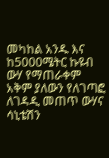መካከል አንዱ እና ከ5000ሜትር ኩዩብ ውሃ የማጠራቀም አቅም ያለውን የለገጣፎ ለገዳዲ መጠጥ ውሃና ሳኒቴሽን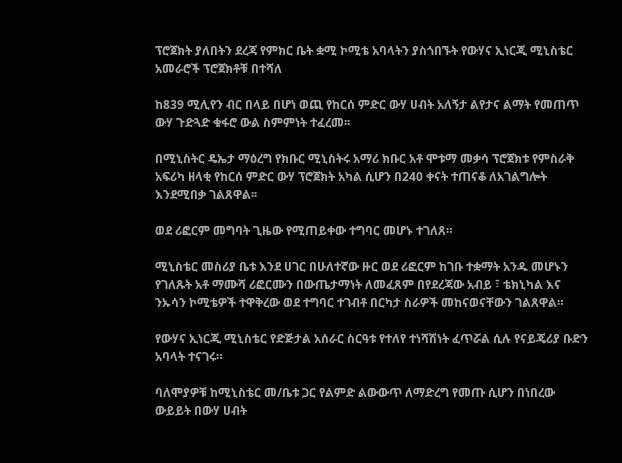ፕሮጀክት ያለበትን ደረጃ የምክር ቤት ቋሚ ኮሚቴ አባላትን ያስጎበኙት የውሃና ኢነርጂ ሚኒስቴር አመራሮች ፕሮጀክቶቹ በተሻለ

ከ839 ሚሊየን ብር በላይ በሆነ ወጪ የከርሰ ምድር ውሃ ሀብት አለኝታ ልየታና ልማት የመጠጥ ውሃ ጉድጓድ ቁፋሮ ውል ስምምነት ተፈረመ፡፡

በሚኒስትር ዴኤታ ማዕረግ የክቡር ሚኒስትሩ አማሪ ክቡር አቶ ሞቱማ መቃሳ ፕሮጀክቱ የምስራቅ አፍሪካ ዘላቂ የከርሰ ምድር ውሃ ፕሮጀክት አካል ሲሆን በ240 ቀናት ተጠናቆ ለአገልግሎት እንደሚበቃ ገልጸዋል፡፡

ወደ ሪፎርም መግባት ጊዜው የሚጠይቀው ተግባር መሆኑ ተገለጸ።

ሚኒስቴር መስሪያ ቤቱ እንደ ሀገር በሁለተኛው ዙር ወደ ሪፎርም ከገቡ ተቋማት አንዱ መሆኑን የገለጹት አቶ ማሙሻ ሪፎርሙን በውጤታማነት ለመፈጸም በየደረጃው አብይ ፣ ቴክኒካል እና ንኡሳን ኮሚቴዎች ተዋቅረው ወደ ተግባር ተገብቶ በርካታ ስራዎች መከናወናቸውን ገልጸዋል።

የውሃና ኢነርጂ ሚኒስቴር የድጅታል አሰራር ስርዓቱ የተለየ ተነሻሽነት ፈጥሯል ሲሉ የናይጄሪያ ቡድን አባላት ተናገሩ።

ባለሞያዎቹ ከሚኒስቴር መ/ቤቱ ጋር የልምድ ልውውጥ ለማድረግ የመጡ ሲሆን በነበረው ውይይት በውሃ ሀብት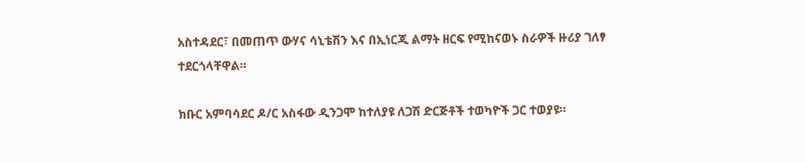አስተዳደር፣ በመጠጥ ውሃና ሳኒቴሽን እና በኢነርጂ ልማት ዘርፍ የሚከናወኑ ስራዎች ዙሪያ ገለፃ ተደርጎላቸዋል።

ክቡር አምባሳደር ዶ/ር አስፋው ዲንጋሞ ከተለያዩ ለጋሽ ድርጅቶች ተወካዮች ጋር ተወያዩ።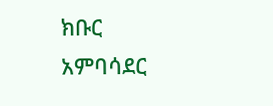ክቡር አምባሳደር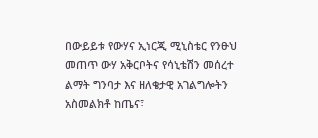በውይይቱ የውሃና ኢነርጂ ሚኒስቴር የንፁህ መጠጥ ውሃ አቅርቦትና የሳኒቴሽን መሰረተ ልማት ግንባታ እና ዘለቄታዊ አገልግሎትን አስመልክቶ ከጤና፣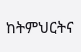ከትምህርትና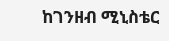ከገንዘብ ሚኒስቴር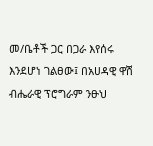መ/ቤቶች ጋር በጋራ እየሰሩ እንደሆነ ገልፀው፤ በአሀዳዊ ዋሽ ብሔራዊ ፕሮግራም ንፁህ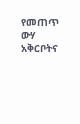የመጠጥ ውሃ አቅርቦትና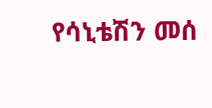የሳኒቴሽን መሰ